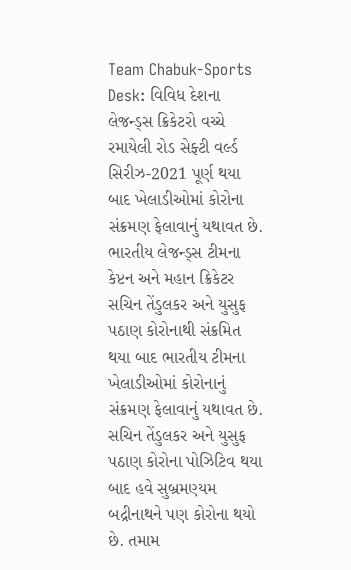Team Chabuk-Sports Desk: વિવિધ દેશના લેજન્ડ્સ ક્રિકેટરો વચ્ચે રમાયેલી રોડ સેફ્ટી વર્લ્ડ સિરીઝ-2021 પૂર્ણ થયા બાદ ખેલાડીઓમાં કોરોના સંક્રમણ ફેલાવાનું યથાવત છે. ભારતીય લેજન્ડ્સ ટીમના કેપ્ટન અને મહાન ક્રિકેટર સચિન તેંડુલકર અને યુસુફ પઠાણ કોરોનાથી સંક્રમિત થયા બાદ ભારતીય ટીમના ખેલાડીઓમાં કોરોનાનું સંક્રમણ ફેલાવાનું યથાવત છે. સચિન તેંડુલકર અને યુસુફ પઠાણ કોરોના પોઝિટિવ થયા બાદ હવે સુબ્રમણ્યમ બદ્રીનાથને પણ કોરોના થયો છે. તમામ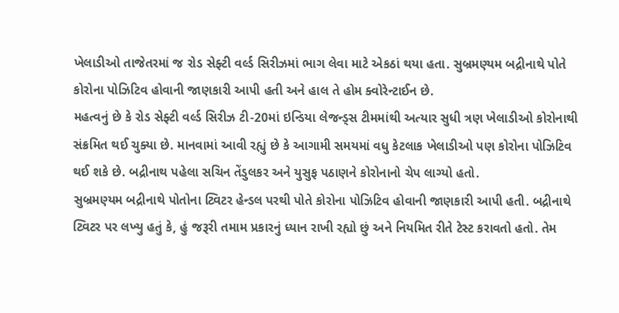ખેલાડીઓ તાજેતરમાં જ રોડ સેફ્ટી વર્લ્ડ સિરીઝમાં ભાગ લેવા માટે એકઠાં થયા હતા. સુબ્રમણ્યમ બદ્રીનાથે પોતે કોરોના પોઝિટિવ હોવાની જાણકારી આપી હતી અને હાલ તે હોમ ક્વોરેન્ટાઈન છે.
મહત્વનું છે કે રોડ સેફ્ટી વર્લ્ડ સિરીઝ ટી-20માં ઇન્ડિયા લેજન્ડ્સ ટીમમાંથી અત્યાર સુધી ત્રણ ખેલાડીઓ કોરોનાથી સંક્રમિત થઈ ચુક્યા છે. માનવામાં આવી રહ્યું છે કે આગામી સમયમાં વધુ કેટલાક ખેલાડીઓ પણ કોરોના પોઝિટિવ થઈ શકે છે. બદ્રીનાથ પહેલા સચિન તેંડુલકર અને યુસુફ પઠાણને કોરોનાનો ચેપ લાગ્યો હતો.
સુબ્રમણ્યમ બદ્રીનાથે પોતોના ટ્વિટર હેન્ડલ પરથી પોતે કોરોના પોઝિટિવ હોવાની જાણકારી આપી હતી. બદ્રીનાથે ટ્વિટર પર લખ્યુ હતું કે, હું જરૂરી તમામ પ્રકારનું ધ્યાન રાખી રહ્યો છું અને નિયમિત રીતે ટેસ્ટ કરાવતો હતો. તેમ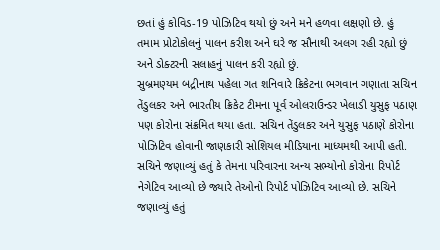છતાં હું કોવિડ-19 પોઝિટિવ થયો છું અને મને હળવા લક્ષણો છે. હું તમામ પ્રોટોકોલનું પાલન કરીશ અને ઘરે જ સૌનાથી અલગ રહી રહ્યો છું અને ડોક્ટરની સલાહનું પાલન કરી રહ્યો છું.
સુબ્રમણ્યમ બદ્રીનાથ પહેલા ગત શનિવારે ક્રિકેટના ભગવાન ગણાતા સચિન તેંડુલકર અને ભારતીય ક્રિકેટ ટીમના પૂર્વ ઓલરાઉન્ડર ખેલાડી યુસુફ પઠાણ પણ કોરોના સંક્રમિત થયા હતા. સચિન તેંડુલકર અને યુસુફ પઠાણે કોરોના પોઝિટિવ હોવાની જાણકારી સોશિયલ મીડિયાના માધ્યમથી આપી હતી. સચિને જણાવ્યું હતું કે તેમના પરિવારના અન્ય સભ્યોનો કોરોના રિપોર્ટ નેગેટિવ આવ્યો છે જ્યારે તેઓનો રિપોર્ટ પોઝિટિવ આવ્યો છે. સચિને જણાવ્યું હતું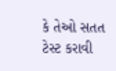કે તેઓ સતત ટેસ્ટ કરાવી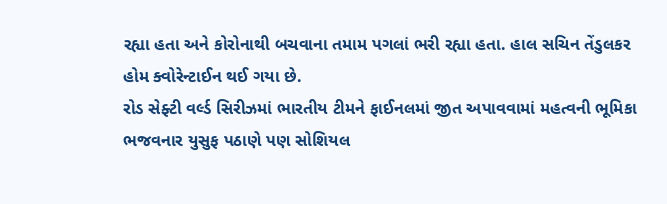રહ્યા હતા અને કોરોનાથી બચવાના તમામ પગલાં ભરી રહ્યા હતા. હાલ સચિન તેંડુલકર હોમ ક્વોરેન્ટાઈન થઈ ગયા છે.
રોડ સેફ્ટી વર્લ્ડ સિરીઝમાં ભારતીય ટીમને ફાઈનલમાં જીત અપાવવામાં મહત્વની ભૂમિકા ભજવનાર યુસુફ પઠાણે પણ સોશિયલ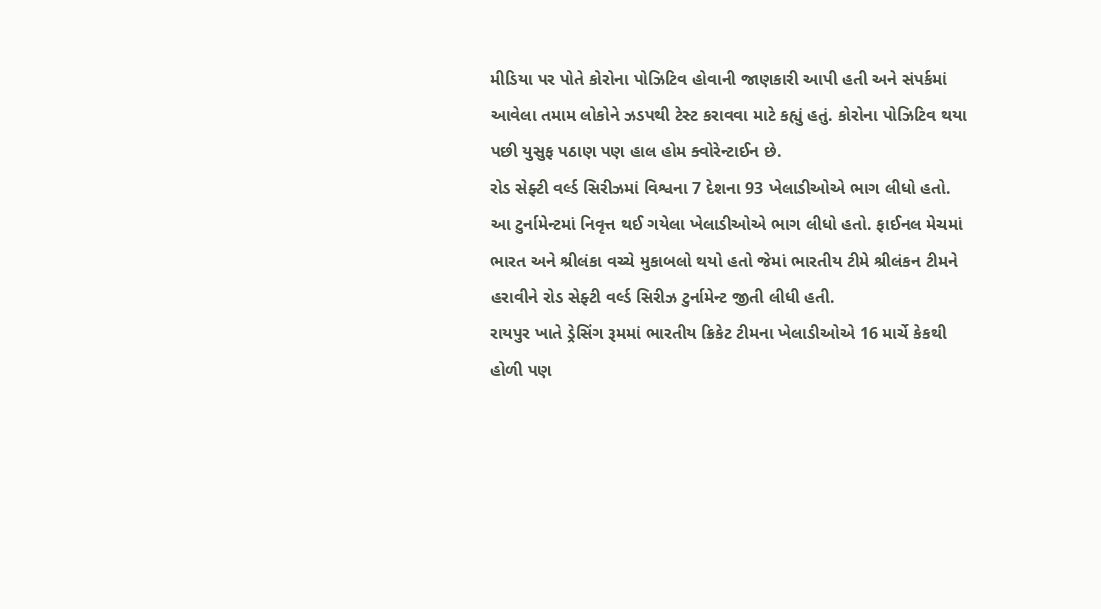મીડિયા પર પોતે કોરોના પોઝિટિવ હોવાની જાણકારી આપી હતી અને સંપર્કમાં આવેલા તમામ લોકોને ઝડપથી ટેસ્ટ કરાવવા માટે કહ્યું હતું. કોરોના પોઝિટિવ થયા પછી યુસુફ પઠાણ પણ હાલ હોમ ક્વોરેન્ટાઈન છે.
રોડ સેફ્ટી વર્લ્ડ સિરીઝમાં વિશ્વના 7 દેશના 93 ખેલાડીઓએ ભાગ લીધો હતો. આ ટુર્નામેન્ટમાં નિવૃત્ત થઈ ગયેલા ખેલાડીઓએ ભાગ લીધો હતો. ફાઈનલ મેચમાં ભારત અને શ્રીલંકા વચ્ચે મુકાબલો થયો હતો જેમાં ભારતીય ટીમે શ્રીલંકન ટીમને હરાવીને રોડ સેફ્ટી વર્લ્ડ સિરીઝ ટુર્નામેન્ટ જીતી લીધી હતી.
રાયપુર ખાતે ડ્રેસિંગ રૂમમાં ભારતીય ક્રિકેટ ટીમના ખેલાડીઓએ 16 માર્ચે કેકથી હોળી પણ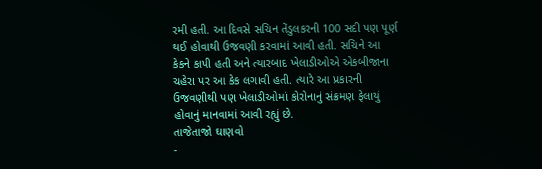રમી હતી. આ દિવસે સચિન તેંડુલકરની 100 સદી પણ પૂર્ણ થઈ હોવાથી ઉજવણી કરવામાં આવી હતી. સચિને આ કેકને કાપી હતી અને ત્યારબાદ ખેલાડીઓએ એકબીજાના ચહેરા પર આ કેક લગાવી હતી. ત્યારે આ પ્રકારની ઉજવણીથી પણ ખેલાડીઓમાં કોરોનાનું સંક્રમણ ફેલાયું હોવાનું માનવામાં આવી રહ્યું છે.
તાજેતાજો ઘાણવો
-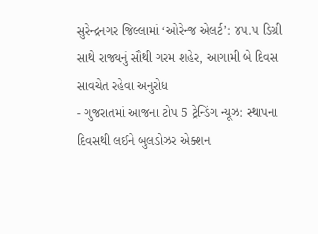સુરેન્દ્રનગર જિલ્લામાં ‘ઓરેન્જ એલર્ટ’: ૪૫.૫ ડિગ્રી સાથે રાજ્યનું સૌથી ગરમ શહેર, આગામી બે દિવસ સાવચેત રહેવા અનુરોધ
- ગુજરાતમાં આજના ટોપ 5 ટ્રેન્ડિંગ ન્યૂઝ: સ્થાપના દિવસથી લઈને બુલડોઝર એક્શન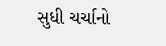સુધી ચર્ચાનો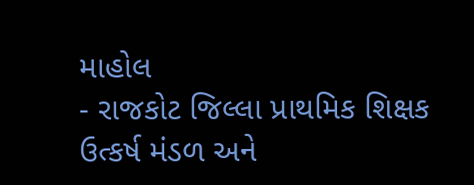માહોલ
- રાજકોટ જિલ્લા પ્રાથમિક શિક્ષક ઉત્કર્ષ મંડળ અને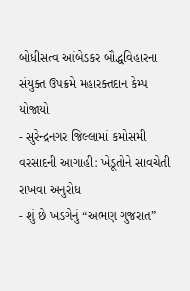બોધીસત્વ આંબેડકર બૌદ્ધવિહારના સંયુક્ત ઉપક્રમે મહારક્તદાન કેમ્પ યોજાયો
- સુરેન્દ્રનગર જિલ્લામાં કમોસમી વરસાદની આગાહી: ખેડૂતોને સાવચેતી રાખવા અનુરોધ
- શું છે ખડગેનું “અભણ ગુજરાત”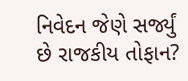નિવેદન જેણે સર્જ્યું છે રાજકીય તોફાન?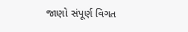જાણો સંપૂર્ણ વિગત